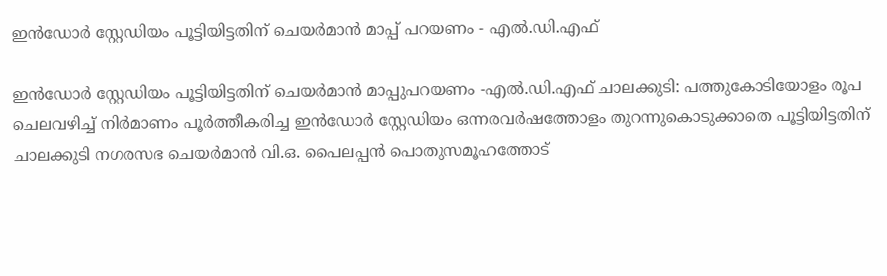ഇൻഡോർ സ്റ്റേഡിയം പൂട്ടിയിട്ടതിന് ചെയർമാൻ മാപ്പ് പറയണം - എൽ.ഡി.എഫ്

ഇൻഡോർ സ്റ്റേഡിയം പൂട്ടിയിട്ടതിന് ചെയർമാൻ മാപ്പുപറയണം -എൽ.ഡി.എഫ് ചാലക്കുടി: പത്തുകോടിയോളം രൂപ ചെലവഴിച്ച് നിർമാണം പൂർത്തീകരിച്ച ഇൻഡോർ സ്റ്റേഡിയം ഒന്നരവർഷത്തോളം തുറന്നുകൊടുക്കാതെ പൂട്ടിയിട്ടതിന് ചാലക്കുടി നഗരസഭ ചെയർമാൻ വി.ഒ. പൈലപ്പൻ പൊതുസമൂഹത്തോട്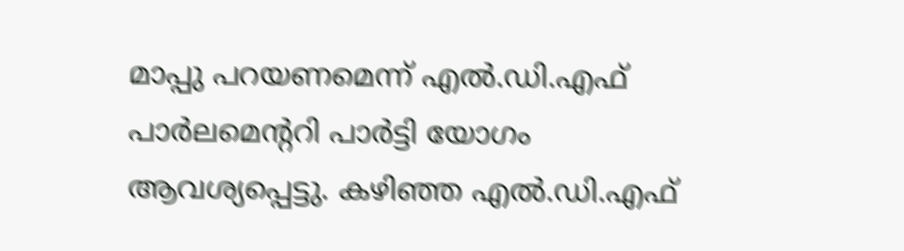മാപ്പു പറയണമെന്ന് എൽ.ഡി.എഫ് പാർലമെന്‍ററി പാർട്ടി യോഗം ആവശ്യപ്പെട്ടു. കഴിഞ്ഞ എൽ.ഡി.എഫ്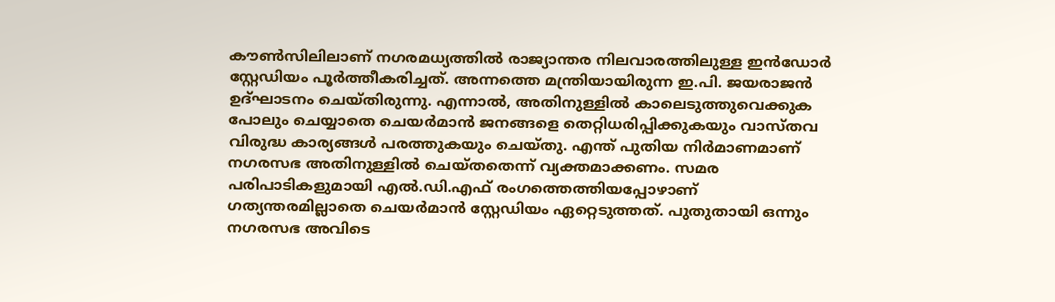കൗൺസിലിലാണ് നഗരമധ്യത്തിൽ രാജ്യാന്തര നിലവാരത്തിലുള്ള ഇൻഡോർ സ്റ്റേഡിയം പൂർത്തീകരിച്ചത്. അന്നത്തെ മന്ത്രിയായിരുന്ന ഇ.പി. ജയരാജൻ ഉദ്ഘാടനം ചെയ്തിരുന്നു. എന്നാൽ, അതിനുള്ളിൽ കാലെടുത്തുവെക്കുക പോലും ചെയ്യാതെ ചെയർമാൻ ജനങ്ങളെ തെറ്റിധരിപ്പിക്കുകയും വാസ്തവ വിരുദ്ധ കാര്യങ്ങൾ പരത്തുകയും ചെയ്തു. എന്ത് പുതിയ നിർമാണമാണ് നഗരസഭ അതിനുള്ളിൽ ചെയ്തതെന്ന് വ്യക്തമാക്കണം. സമര പരിപാടികളുമായി എൽ.ഡി.എഫ് രംഗത്തെത്തിയപ്പോഴാണ് ഗത്യന്തരമില്ലാതെ ചെയർമാൻ സ്റ്റേഡിയം ഏറ്റെടുത്തത്. പുതുതായി ഒന്നും നഗരസഭ അവിടെ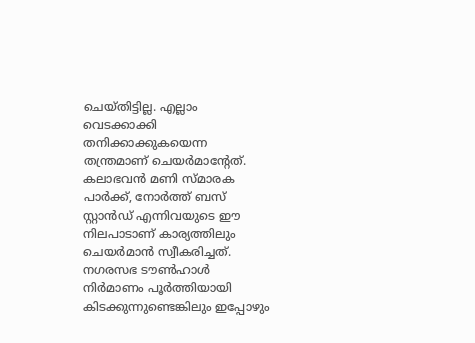ചെയ്തിട്ടില്ല. എല്ലാം വെടക്കാക്കി തനിക്കാക്കുകയെന്ന തന്ത്രമാണ് ചെയർമാന്‍റേത്. കലാഭവൻ മണി സ്മാരക പാർക്ക്, നോർത്ത് ബസ് സ്റ്റാൻഡ് എന്നിവയുടെ ഈ നിലപാടാണ് കാര്യത്തിലും ചെയർമാൻ സ്വീകരിച്ചത്. നഗരസഭ ടൗൺഹാൾ നിർമാണം പൂർത്തിയായി കിടക്കുന്നുണ്ടെങ്കിലും ഇപ്പോഴും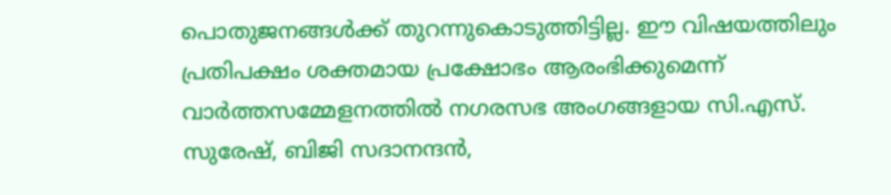പൊതുജനങ്ങൾക്ക് തുറന്നുകൊടുത്തിട്ടില്ല. ഈ വിഷയത്തിലും പ്രതിപക്ഷം ശക്തമായ പ്രക്ഷോഭം ആരംഭിക്കുമെന്ന് വാർത്തസമ്മേളനത്തിൽ നഗരസഭ അംഗങ്ങളായ സി.എസ്. സുരേഷ്, ബിജി സദാനന്ദൻ,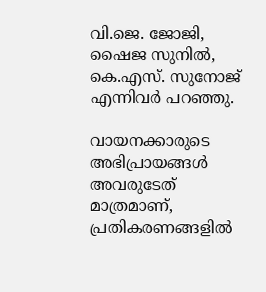വി.ജെ. ജോജി, ഷൈജ സുനിൽ, കെ.എസ്. സുനോജ് എന്നിവർ പറഞ്ഞു.

വായനക്കാരുടെ അഭിപ്രായങ്ങള്‍ അവരുടേത് മാത്രമാണ്, പ്രതികരണങ്ങളിൽ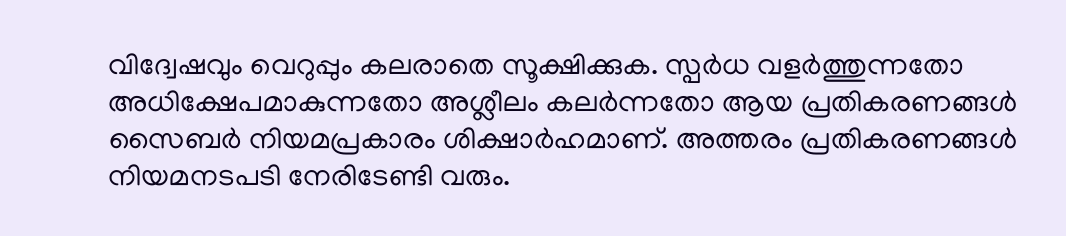വിദ്വേഷവും വെറുപ്പും കലരാതെ സൂക്ഷിക്കുക. സ്പർധ വളർത്തുന്നതോ അധിക്ഷേപമാകുന്നതോ അശ്ലീലം കലർന്നതോ ആയ പ്രതികരണങ്ങൾ സൈബർ നിയമപ്രകാരം ശിക്ഷാർഹമാണ്. അത്തരം പ്രതികരണങ്ങൾ നിയമനടപടി നേരിടേണ്ടി വരും.